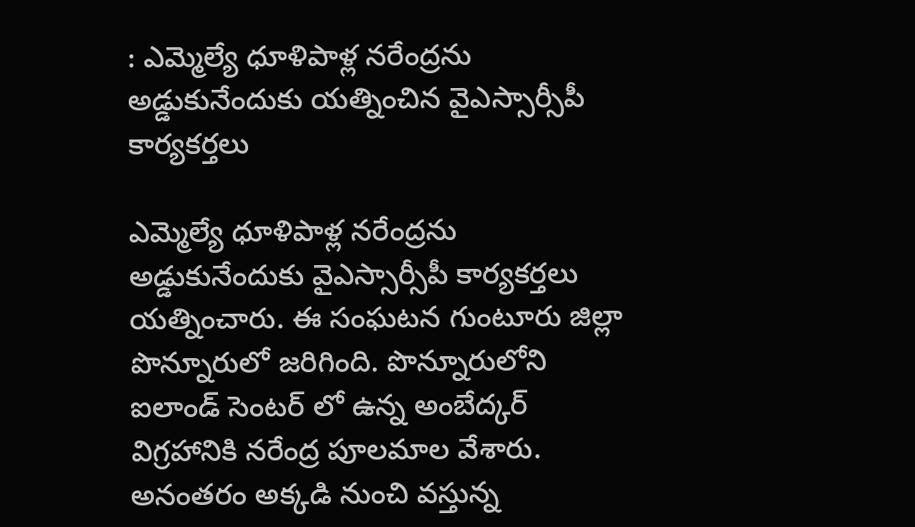: ఎమ్మెల్యే ధూళిపాళ్ల నరేంద్రను అడ్డుకునేందుకు యత్నించిన వైఎస్సార్సీపీ కార్యకర్తలు

ఎమ్మెల్యే ధూళిపాళ్ల నరేంద్రను అడ్డుకునేందుకు వైఎస్సార్సీపీ కార్యకర్తలు యత్నించారు. ఈ సంఘటన గుంటూరు జిల్లా పొన్నూరులో జరిగింది. పొన్నూరులోని ఐలాండ్ సెంటర్ లో ఉన్న అంబేద్కర్ విగ్రహానికి నరేంద్ర పూలమాల వేశారు. అనంతరం అక్కడి నుంచి వస్తున్న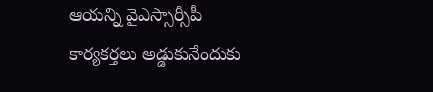ఆయన్ని వైఎస్సార్సీపీ కార్యకర్తలు అడ్డుకునేందుకు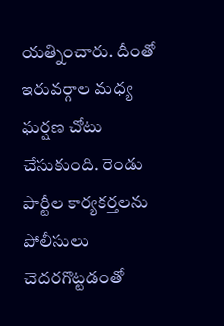యత్నించారు. దీంతో ఇరువర్గాల మధ్య ఘర్షణ చోటు చేసుకుంది. రెండు పార్టీల కార్యకర్తలను పోలీసులు చెదరగొట్టడంతో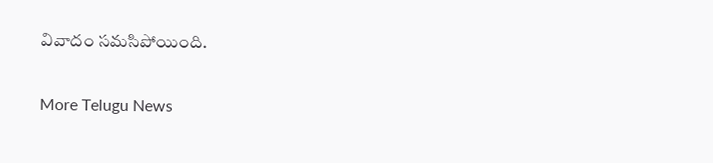వివాదం సమసిపోయింది.

More Telugu News